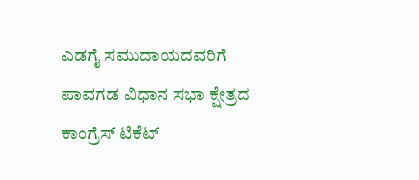ಎಡಗೈ ಸಮುದಾಯದವರಿಗೆ ಪಾವಗಡ ವಿಧಾನ ಸಭಾ ಕ್ಷೇತ್ರದ ಕಾಂಗ್ರೆಸ್ ಟಿಕೆಟ್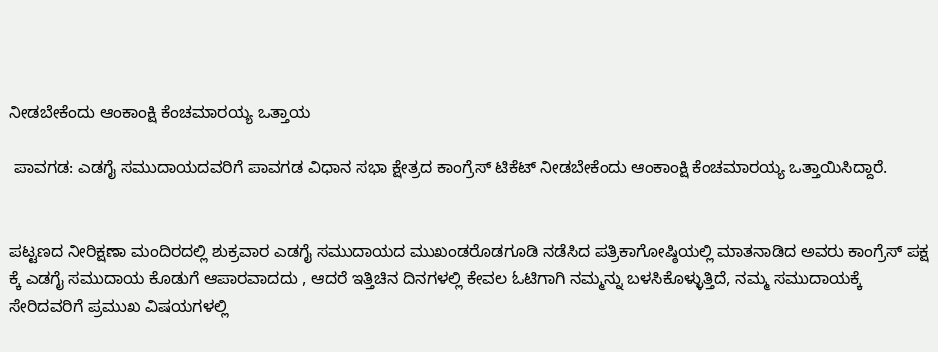ನೀಡಬೇಕೆಂದು ಆಂಕಾಂಕ್ಷಿ ಕೆಂಚಮಾರಯ್ಯ ಒತ್ತಾಯ

 ಪಾವಗಡ: ಎಡಗೈ ಸಮುದಾಯದವರಿಗೆ ಪಾವಗಡ ವಿಧಾನ ಸಭಾ ಕ್ಷೇತ್ರದ ಕಾಂಗ್ರೆಸ್ ಟಿಕೆಟ್ ನೀಡಬೇಕೆಂದು ಆಂಕಾಂಕ್ಷಿ ಕೆಂಚಮಾರಯ್ಯ ಒತ್ತಾಯಿಸಿದ್ದಾರೆ.


ಪಟ್ಟಣದ ನೀರಿಕ್ಷಣಾ ಮಂದಿರದಲ್ಲಿ ಶುಕ್ರವಾರ ಎಡಗೈ ಸಮುದಾಯದ ಮುಖಂಡರೊಡಗೂಡಿ ನಡೆಸಿದ ಪತ್ರಿಕಾಗೋಷ್ಠಿಯಲ್ಲಿ ಮಾತನಾಡಿದ ಅವರು ಕಾಂಗ್ರೆಸ್ ಪಕ್ಷ ಕ್ಕೆ ಎಡಗೈ ಸಮುದಾಯ ಕೊಡುಗೆ ಆಪಾರವಾದದು , ಆದರೆ ಇತ್ತಿಚಿನ ದಿನಗಳಲ್ಲಿ ಕೇವಲ ಓಟಿಗಾಗಿ ನಮ್ಮನ್ನು ಬಳಸಿಕೊಳ್ಳುತ್ತಿದೆ, ನಮ್ಮ ಸಮುದಾಯಕ್ಕೆ ಸೇರಿದವರಿಗೆ ಪ್ರಮುಖ ವಿಷಯಗಳಲ್ಲಿ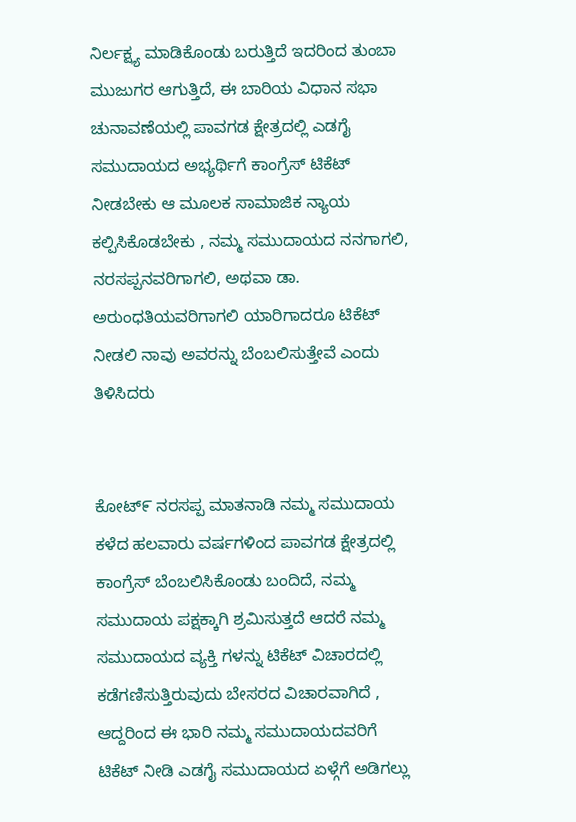ನಿರ್ಲಕ್ಷ್ಯ ಮಾಡಿಕೊಂಡು ಬರುತ್ತಿದೆ ಇದರಿಂದ ತುಂಬಾ ಮುಜುಗರ ಆಗುತ್ತಿದೆ, ಈ ಬಾರಿಯ ವಿಧಾನ ಸಭಾ ಚುನಾವಣೆಯಲ್ಲಿ ಪಾವಗಡ ಕ್ಷೇತ್ರದಲ್ಲಿ ಎಡಗೈ ಸಮುದಾಯದ ಅಭ್ಯರ್ಥಿಗೆ ಕಾಂಗ್ರೆಸ್ ಟಿಕೆಟ್ ನೀಡಬೇಕು ಆ ಮೂಲಕ ಸಾಮಾಜಿಕ ನ್ಯಾಯ ಕಲ್ಪಿಸಿಕೊಡಬೇಕು , ನಮ್ಮ ಸಮುದಾಯದ ನನಗಾಗಲಿ, ನರಸಪ್ಪನವರಿಗಾಗಲಿ, ಅಥವಾ ಡಾ. ಅರುಂಧತಿಯವರಿಗಾಗಲಿ ಯಾರಿಗಾದರೂ ಟಿಕೆಟ್ ನೀಡಲಿ ನಾವು ಅವರನ್ನು ಬೆಂಬಲಿಸುತ್ತೇವೆ ಎಂದು ತಿಳಿಸಿದರು


ಕೋಟ್೯ ನರಸಪ್ಪ ಮಾತನಾಡಿ ನಮ್ಮ ಸಮುದಾಯ ಕಳೆದ ಹಲವಾರು ವರ್ಷಗಳಿಂದ ಪಾವಗಡ ಕ್ಷೇತ್ರದಲ್ಲಿ ಕಾಂಗ್ರೆಸ್ ಬೆಂಬಲಿಸಿಕೊಂಡು ಬಂದಿದೆ, ನಮ್ಮ ಸಮುದಾಯ ಪಕ್ಷಕ್ಕಾಗಿ ಶ್ರಮಿಸುತ್ತದೆ ಆದರೆ ನಮ್ಮ ಸಮುದಾಯದ ವ್ಯಕ್ತಿ ಗಳನ್ನು ಟಿಕೆಟ್ ವಿಚಾರದಲ್ಲಿ ಕಡೆಗಣಿಸುತ್ತಿರುವುದು ಬೇಸರದ ವಿಚಾರವಾಗಿದೆ , ಆದ್ದರಿಂದ ಈ ಭಾರಿ ನಮ್ಮ ಸಮುದಾಯದವರಿಗೆ ಟಿಕೆಟ್ ನೀಡಿ ಎಡಗೈ ಸಮುದಾಯದ ಏಳ್ಗೆಗೆ ಅಡಿಗಲ್ಲು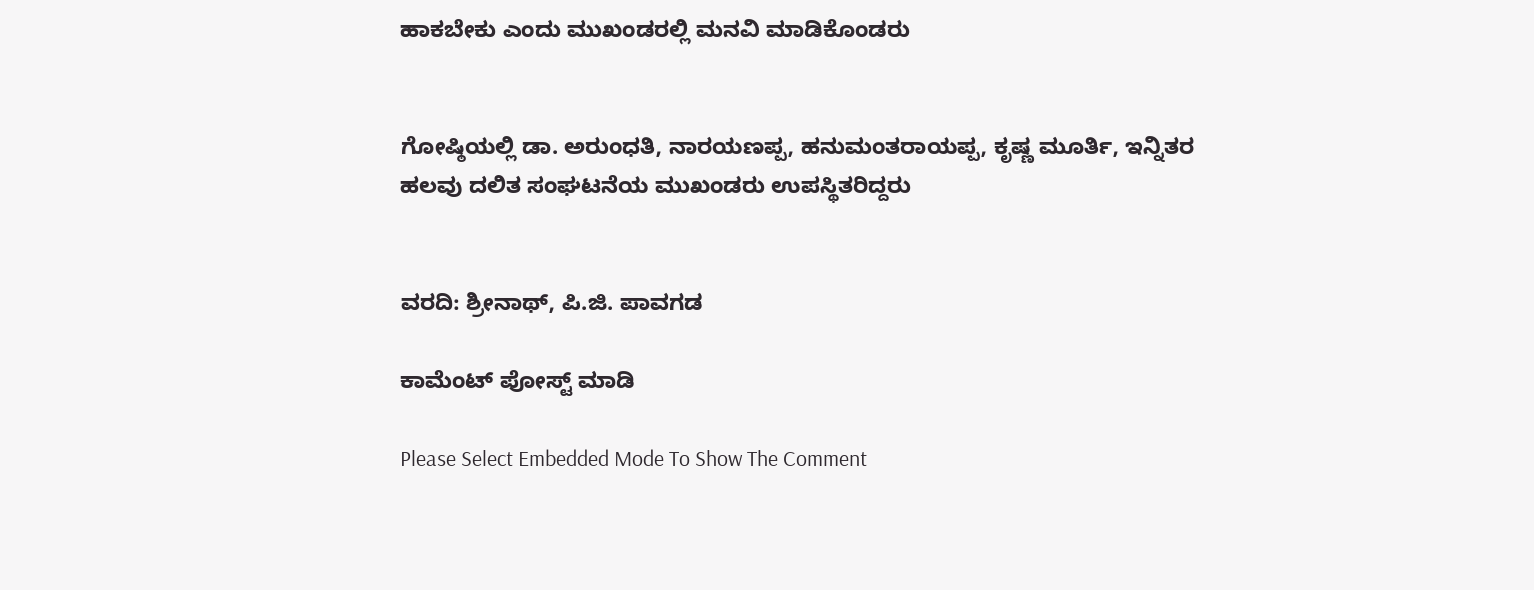ಹಾಕಬೇಕು ಎಂದು ಮುಖಂಡರಲ್ಲಿ ಮನವಿ ಮಾಡಿಕೊಂಡರು


ಗೋಷ್ಠಿಯಲ್ಲಿ ಡಾ. ಅರುಂಧತಿ, ನಾರಯಣಪ್ಪ, ಹನುಮಂತರಾಯಪ್ಪ, ಕೃಷ್ಣ ಮೂರ್ತಿ, ಇನ್ನಿತರ ಹಲವು ದಲಿತ ಸಂಘಟನೆಯ ಮುಖಂಡರು ಉಪಸ್ಥಿತರಿದ್ದರು


ವರದಿ: ಶ್ರೀನಾಥ್, ಪಿ.ಜಿ. ಪಾವಗಡ

ಕಾಮೆಂಟ್‌‌ ಪೋಸ್ಟ್‌ ಮಾಡಿ

Please Select Embedded Mode To Show The Comment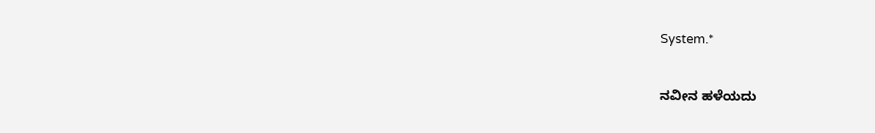System.*

ನವೀನ ಹಳೆಯದು